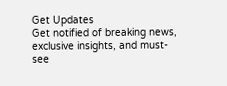Get Updates
Get notified of breaking news, exclusive insights, and must-see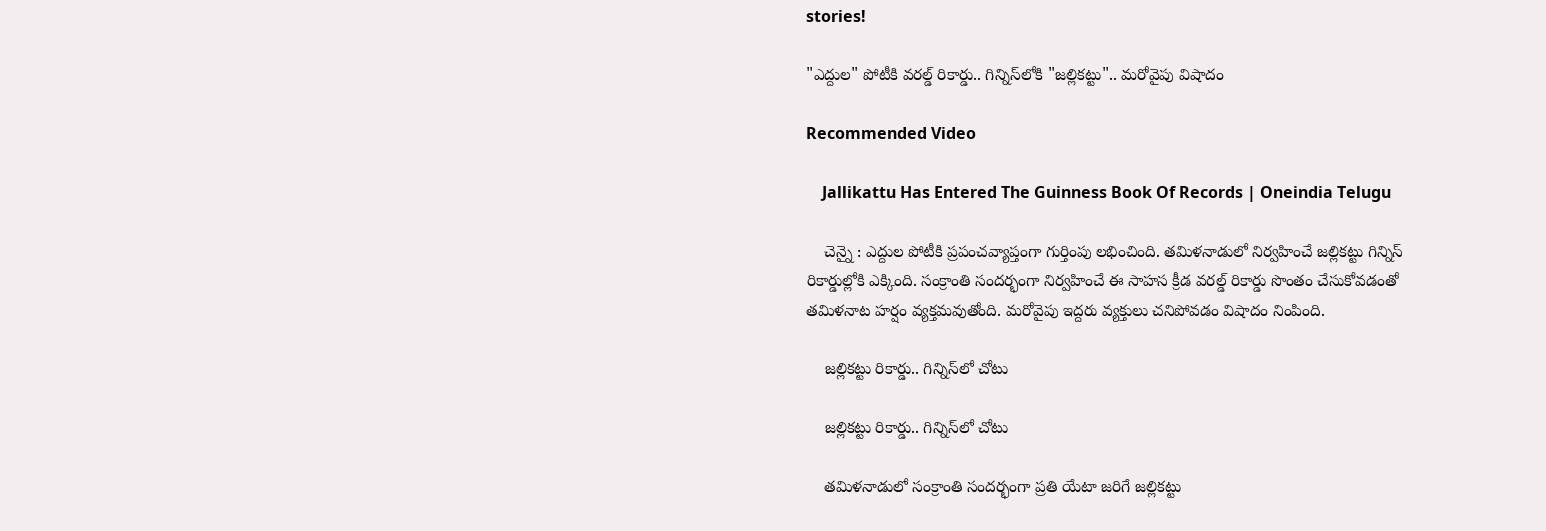stories!

"ఎద్దుల" పోటీకి వరల్డ్ రికార్డు.. గిన్నిస్‌లోకి "జల్లికట్టు".. మరోవైపు విషాదం

Recommended Video

    Jallikattu Has Entered The Guinness Book Of Records | Oneindia Telugu

    చెన్నై : ఎద్దుల పోటీకి ప్రపంచవ్యాప్తంగా గుర్తింపు లభించింది. తమిళనాడులో నిర్వహించే జల్లికట్టు గిన్నిస్ రికార్డుల్లోకి ఎక్కింది. సంక్రాంతి సందర్భంగా నిర్వహించే ఈ సాహస క్రీడ వరల్డ్ రికార్డు సొంతం చేసుకోవడంతో తమిళనాట హర్షం వ్యక్తమవుతోంది. మరోవైపు ఇద్దరు వ్యక్తులు చనిపోవడం విషాదం నింపింది.

    జల్లికట్టు రికార్డు.. గిన్నిస్‌లో చోటు

    జల్లికట్టు రికార్డు.. గిన్నిస్‌లో చోటు

    తమిళనాడులో సంక్రాంతి సందర్భంగా ప్రతి యేటా జరిగే జల్లికట్టు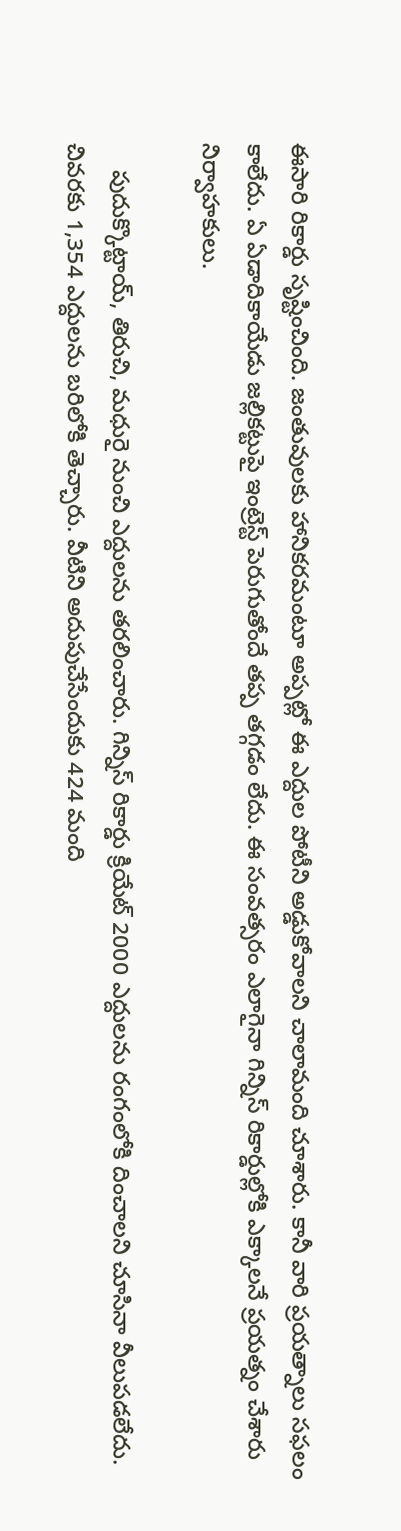ఈసారి రికార్డు సృష్టించింది. జంతువులకు హానికరమంటూ అప్పట్లో ఈ ఎద్దుల పోటీని అడ్డుకోవాలని చాలామంది చూశారు. కానీ వారి ప్రయత్నాలు సఫలం కాలేదు. ఏ ఏడాదికాయేడు జల్లికట్టుపై ఇంట్రెస్ట్ పెరుగుతోందే తప్ప తగ్గడం లేదు. ఈ సంవత్సరం ఎలాగైనా గిన్నిస్ రికార్డుల్లోకి ఎక్కాలనే ప్రయత్నం చేశారు నిర్వాహకులు.

    పుదుక్కొట్టాయ్, తిరుచి, మధురై నుంచి ఎద్దులను తరలించారు. గిన్నిస్ రికార్డు క్రియేట్ 2000 ఎద్దులను రంగంలోకి దించాలని చూసినా వీలుపడలేదు. చివరకు 1,354 ఎద్దులను బరిలోకి తెచ్చారు. వీటిని అదుపుచేసేందుకు 424 మంది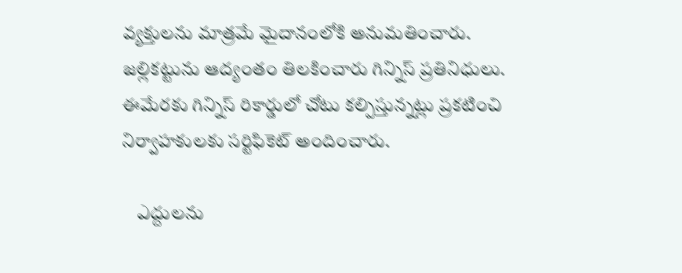వ్యక్తులను మాత్రమే మైదానంలోకి అనుమతించారు. జల్లికట్టును ఆద్యంతం తిలకించారు గిన్నిస్ ప్రతినిధులు. ఈమేరకు గిన్నిస్ రికార్డులో చోటు కల్పిస్తున్నట్లు ప్రకటించి నిర్వాహకులకు సర్టిఫికెట్ అందించారు.

    ఎద్దులను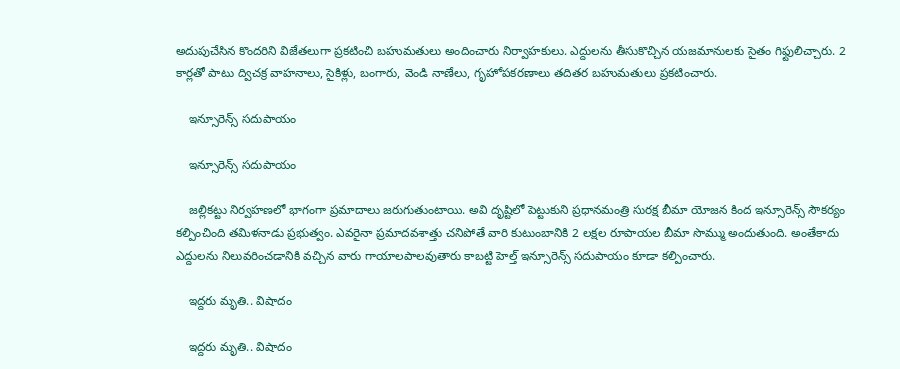అదుపుచేసిన కొందరిని విజేతలుగా ప్రకటించి బహుమతులు అందించారు నిర్వాహకులు. ఎద్దులను తీసుకొచ్చిన యజమానులకు సైతం గిఫ్టులిచ్చారు. 2 కార్లతో పాటు ద్విచక్ర వాహనాలు, సైకిళ్లు, బంగారు, వెండి నాణేలు, గృహోపకరణాలు తదితర బహుమతులు ప్రకటించారు.

    ఇన్సూరెన్స్ సదుపాయం

    ఇన్సూరెన్స్ సదుపాయం

    జల్లికట్టు నిర్వహణలో భాగంగా ప్రమాదాలు జరుగుతుంటాయి. అవి దృష్టిలో పెట్టుకుని ప్రధానమంత్రి సురక్ష బీమా యోజన కింద ఇన్సూరెన్స్ సౌకర్యం కల్పించింది తమిళనాడు ప్రభుత్వం. ఎవరైనా ప్రమాదవశాత్తు చనిపోతే వారి కుటుంబానికి 2 లక్షల రూపాయల బీమా సొమ్ము అందుతుంది. అంతేకాదు ఎద్దులను నిలువరించడానికి వచ్చిన వారు గాయాలపాలవుతారు కాబట్టి హెల్త్ ఇన్సూరెన్స్ సదుపాయం కూడా కల్పించారు.

    ఇద్దరు మృతి.. విషాదం

    ఇద్దరు మృతి.. విషాదం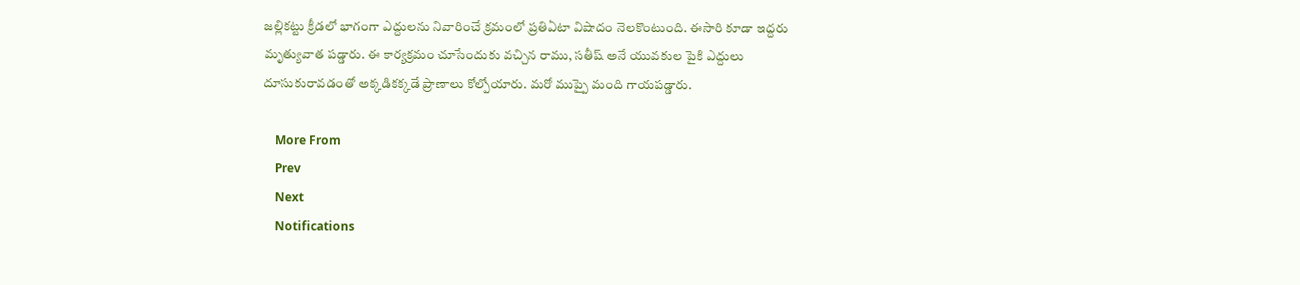జల్లికట్టు క్రీడలో భాగంగా ఎద్దులను నివారించే క్రమంలో ప్రతిఏటా విషాదం నెలకొంటుంది. ఈసారి కూడా ఇద్దరు మృత్యువాత పడ్డారు. ఈ కార్యక్రమం చూసేందుకు వచ్చిన రాము, సతీష్ అనే యువకుల పైకి ఎద్దులు దూసుకురావడంతో అక్కడికక్కడే ప్రాణాలు కోల్పోయారు. మరో ముప్పై మంది గాయపడ్డారు.

    More From
    Prev
    Next
    Notifications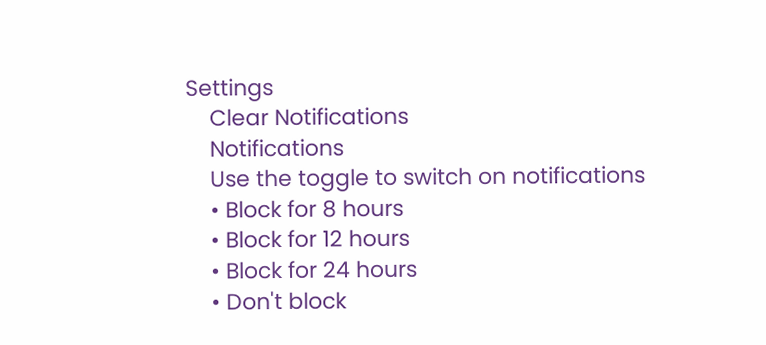Settings
    Clear Notifications
    Notifications
    Use the toggle to switch on notifications
    • Block for 8 hours
    • Block for 12 hours
    • Block for 24 hours
    • Don't block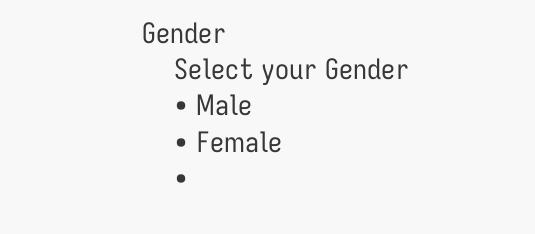Gender
    Select your Gender
    • Male
    • Female
    •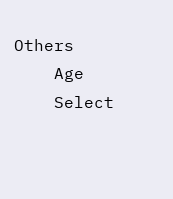Others
    Age
    Select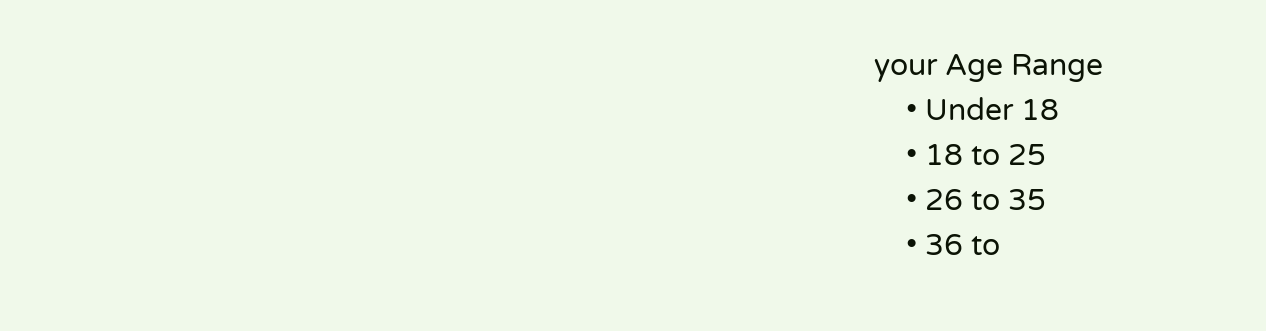your Age Range
    • Under 18
    • 18 to 25
    • 26 to 35
    • 36 to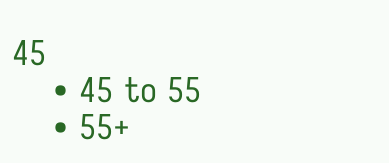45
    • 45 to 55
    • 55+